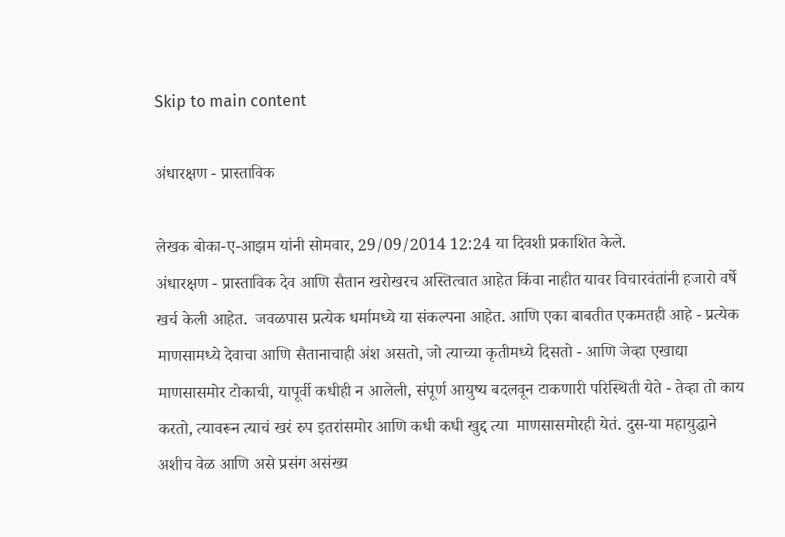Skip to main content

अंधारक्षण - प्रास्ताविक

लेखक बोका-ए-आझम यांनी सोमवार, 29/09/2014 12:24 या दिवशी प्रकाशित केले.
अंधारक्षण - प्रास्ताविक देव आणि सैतान खरोखरच अस्तित्वात आहेत किंवा नाहीत यावर विचारवंतांनी हजारो वर्षे खर्च केली आहेत.  जवळपास प्रत्येक धर्मामध्ये या संकल्पना आहेत. आणि एका बाबतीत एकमतही आहे - प्रत्येक माणसामध्ये देवाचा आणि सैतानाचाही अंश असतो, जो त्याच्या कृतीमध्ये दिसतो - आणि जेव्हा एखाद्या माणसासमोर टोकाची, यापूर्वी कधीही न आलेली, संपूर्ण आयुष्य बदलवून टाकणारी परिस्थिती येते - तेव्हा तो काय करतो, त्यावरून त्याचं खरं रुप इतरांसमोर आणि कधी कधी खुद्द त्या  माणसासमोरही येतं. दुस-या महायुद्धाने अशीच वेळ आणि असे प्रसंग असंख्य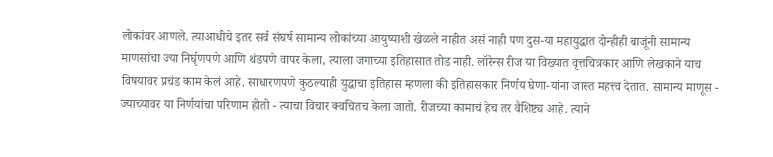लोकांवर आणले. त्याआधीचे इतर सर्व संघर्ष सामान्य लोकांच्या आयुष्याशी खेळले नाहीत असं नाही पण दुस-या महायुद्धात दोन्हीही बाजूंनी सामान्य माणसांचा ज्या निर्घृणपणे आणि थंडपणे वापर केला, त्याला जगाच्या इतिहासात तोड नाही. लॉरेन्स रीज या विख्यात वृत्तचित्रकार आणि लेखकाने याच विषयावर प्रचंड काम केलं आहे. साधारणपणे कुठल्याही युद्धाचा इतिहास म्हणला की इतिहासकार निर्णय घेणा-यांना जास्त महत्त्व देतात. सामान्य माणूस - ज्याच्यावर या निर्णयांचा परिणाम होतो - त्याचा विचार क्वचितच केला जातो. रीजच्या कामाचं हेच तर वैशिष्ट्य आहे. त्याने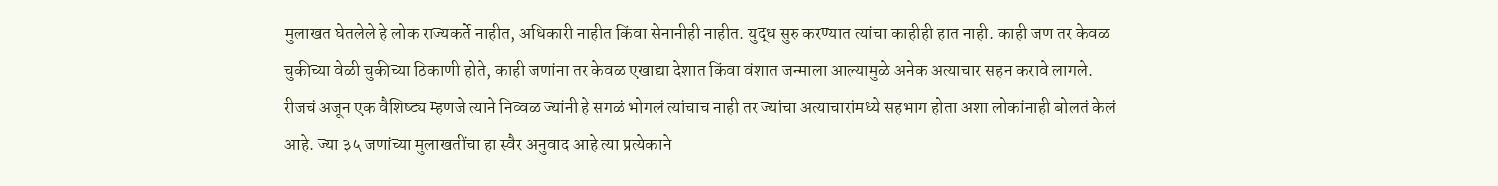मुलाखत घेतलेले हे लोक राज्यकर्ते नाहीत, अधिकारी नाहीत किंवा सेनानीही नाहीत. युद्ध सुरु करण्यात त्यांचा काहीही हात नाही. काही जण तर केवळ चुकीच्या वेळी चुकीच्या ठिकाणी होते, काही जणांना तर केवळ एखाद्या देशात किंवा वंशात जन्माला आल्यामुळे अनेक अत्याचार सहन करावे लागले. रीजचं अजून एक वैशिष्ट्य म्हणजे त्याने निव्वळ ज्यांनी हे सगळं भोगलं त्यांचाच नाही तर ज्यांचा अत्याचारांमध्ये सहभाग होता अशा लोकांनाही बोलतं केलं आहे. ज्या ३५ जणांच्या मुलाखतींचा हा स्वैर अनुवाद आहे त्या प्रत्येकाने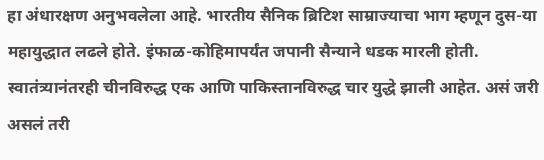हा अंधारक्षण अनुभवलेला आहे. भारतीय सैनिक ब्रिटिश साम्राज्याचा भाग म्हणून दुस-या महायुद्धात लढले होते. इंफाळ-कोहिमापर्यंत जपानी सैन्याने धडक मारली होती. स्वातंत्र्यानंतरही चीनविरुद्ध एक आणि पाकिस्तानविरुद्ध चार युद्धे झाली आहेत. असं जरी असलं तरी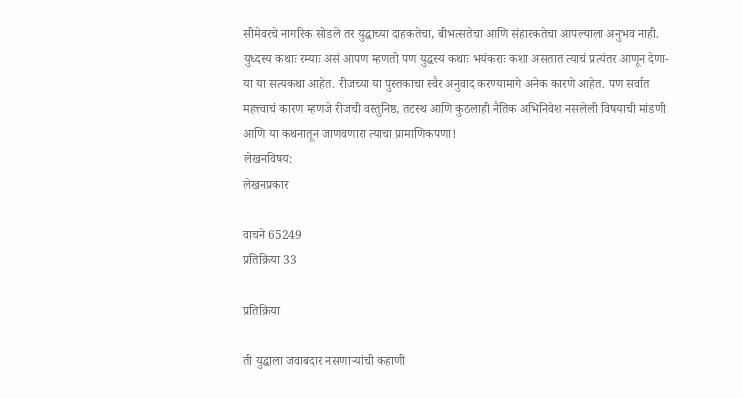सीमेवरचे नागरिक सोडले तर युद्धाच्या दाहकतेचा, बीभत्सतेचा आणि संहारकतेचा आपल्याला अनुभव नाही. युध्दस्य कथाः रम्याः असं आपण म्हणतो पण युद्धस्य कथाः भयंकराः कशा असतात त्याचं प्रत्यंतर आणून देणा-या या सत्यकथा आहेत. रीजच्या या पुस्तकाचा स्वैर अनुवाद करण्यामागे अनेक कारणे आहेत. पण सर्वात महत्त्वाचं कारण म्हणजे रीजची वस्तुनिष्ठ, तटस्थ आणि कुठलाही नैतिक अभिनिवेश नसलेली विषयाची मांडणी आणि या कथनातून जाणवणारा त्याचा प्रामाणिकपणा!
लेखनविषय:
लेखनप्रकार

वाचने 65249
प्रतिक्रिया 33

प्रतिक्रिया

ती युद्धाला जवाबदार नसणार्‍यांची कहाणी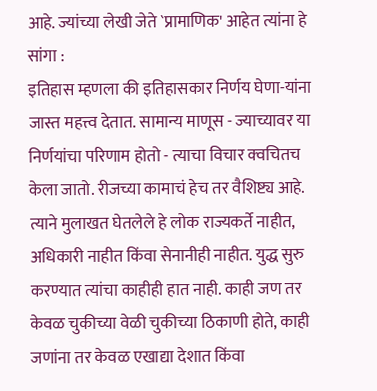आहे. ज्यांच्या लेखी जेते `प्रामाणिक' आहेत त्यांना हे सांगा :
इतिहास म्हणला की इतिहासकार निर्णय घेणा-यांना जास्त महत्त्व देतात. सामान्य माणूस - ज्याच्यावर या निर्णयांचा परिणाम होतो - त्याचा विचार क्वचितच केला जातो. रीजच्या कामाचं हेच तर वैशिष्ट्य आहे. त्याने मुलाखत घेतलेले हे लोक राज्यकर्ते नाहीत, अधिकारी नाहीत किंवा सेनानीही नाहीत. युद्ध सुरु करण्यात त्यांचा काहीही हात नाही. काही जण तर केवळ चुकीच्या वेळी चुकीच्या ठिकाणी होते, काही जणांना तर केवळ एखाद्या देशात किंवा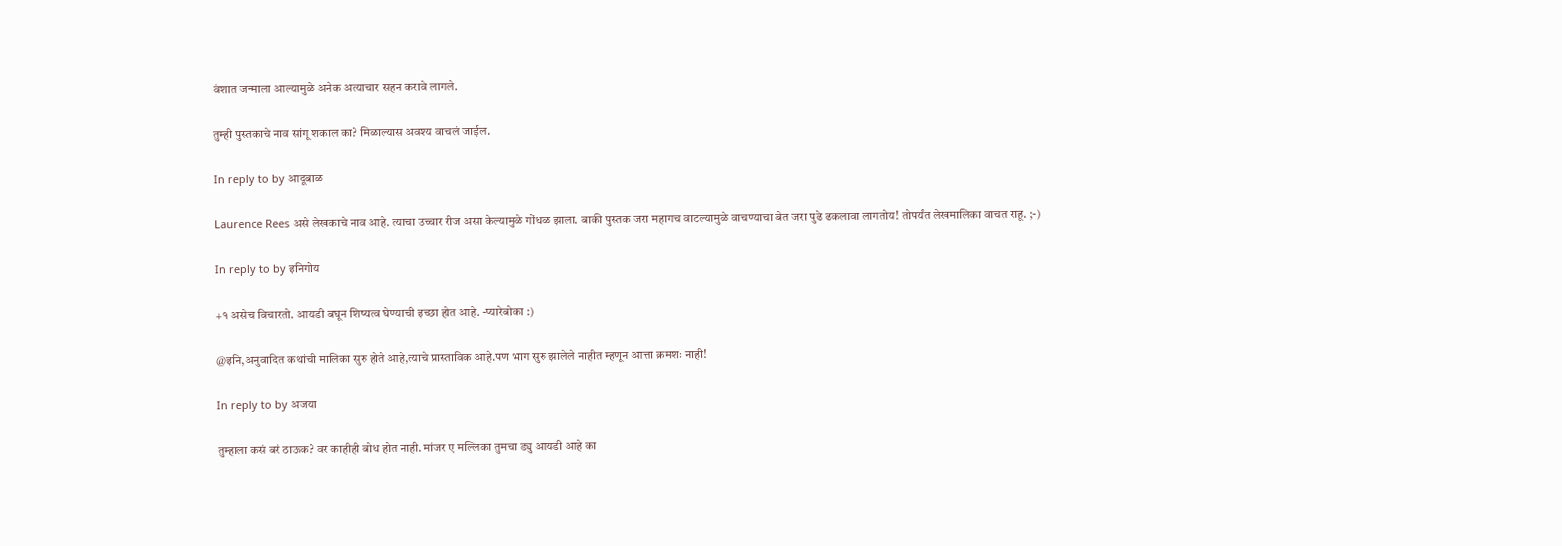वंशात जन्माला आल्यामुळे अनेक अत्याचार सहन करावे लागले.

तुम्ही पुस्तकाचे नाव सांगू शकाल का? मिळाल्यास अवश्य वाचलं जाईल.

In reply to by आदूबाळ

Laurence Rees असे लेखकाचे नाव आहे. त्याचा उच्चार रीज असा केल्यामुळे गोंधळ झाला. बाकी पुस्तक जरा महागच वाटल्यामुळे वाचण्याचा बेत जरा पुढे ढकलावा लागतोय! तोपर्यंत लेखमालिका वाचत राहू. ;-)

In reply to by इनिगोय

+१ असेच विचारतो. आयडी बघून शिष्यत्व घेण्याची इच्छा होत आहे. -प्यारेबोका :)

@इनि,अनुवादित कथांची मालिका सुरु होते आहे,त्याचे प्रास्ताविक आहे.पण भाग सुरु झालेले नाहीत म्हणून आत्ता क्रमशः नाही!

In reply to by अजया

तुम्हाला कसं बरं ठाऊक? वर काहीही बोध होत नाही. मांजर ए मल्लिका तुमचा ड्यु आयडी आहे का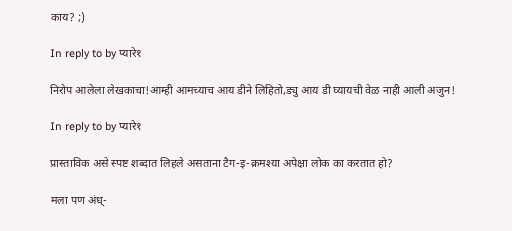काय? ;)

In reply to by प्यारे१

निरोप आलेला लेखकाचा!आम्ही आमच्याच आय डीने लिहितो,ड्यु आय डी घ्यायची वेळ नाही आली अजुन!

In reply to by प्यारे१

प्रास्ताविक असे स्पष्ट शब्दात लिहले असताना टैग-इ-क्रमश्या अपेक्षा लोक का करतात हो?

मला पण अंध्-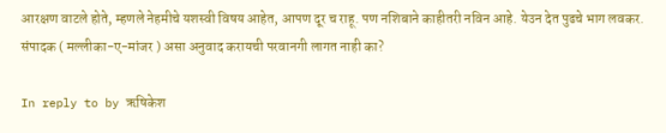आरक्षण वाटले होते, म्हणले नेहमीचे यशस्वी विषय आहेत, आपण दूर च राहू. पण नशिबाने काहीतरी नविन आहे. येउन देत पुढचे भाग लवकर. संपादक ( मल्लीका-ए-मांजर ) असा अनुवाद करायची परवानगी लागत नाही का?

In reply to by ऋषिकेश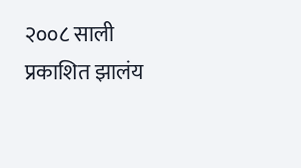२००८ साली प्रकाशित झालंय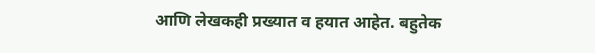आणि लेखकही प्रख्यात व हयात आहेत. बहुतेक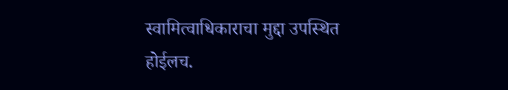स्वामित्वाधिकाराचा मुद्दा उपस्थित होईलच.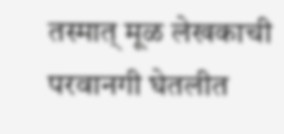तस्मात् मूळ लेखकाची परवानगी घेतलीत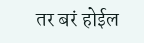तर बरं होईल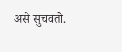असे सुचवतो.